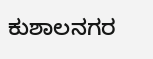ಕುಶಾಲನಗರ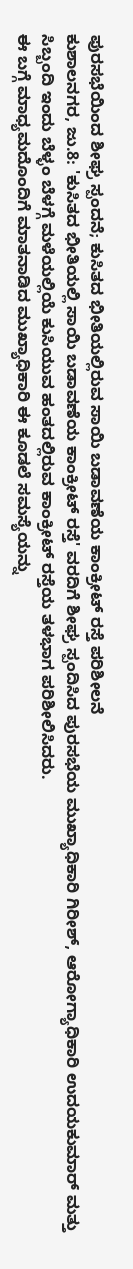ಪುರಸಭೆಯಿಂದ ಶೀಘ್ರ ಸ್ಪಂದನೆ; ಕುಸಿತದ ಭೀತಿಯಲ್ಲಿರುವ ಸಾಯಿ ಬಡಾವಣೆಯ ಕಾಂಕ್ರೀಟ್ ರಸ್ತೆ ಪರಿಶೀಲನೆ
ಕುಶಾಲನಗರ, ಜು.8: 'ಕುಸಿತದ ಭೀತಿಯಲ್ಲಿ ಸಾಯಿ ಬಡಾವಣೆಯ ಕಾಂಕ್ರೀಟ್ ರಸ್ತೆ' ವರದಿಗೆ ಶೀಘ್ರ ಸ್ಪಂದಿಸಿದ ಪುರಸಭೆಯ ಮುಖ್ಯಾಧಿಕಾರಿ ಗಿರೀಶ್, ಆರೋಗ್ಯಾಧಿಕಾರಿ ಉದಯಕುಮಾರ್ ಮತ್ತು ಸಿಬ್ಬಂದಿ ಇಂದು ಬೆಳ್ಳಂ ಬೆಳಗ್ಗೆ ಮಳೆಯಲ್ಲಿಯೆ ಕುಸಿಯುವ ಹಂತದಲ್ಲಿರುವ ಕಾಂಕ್ರೀಟ್ ರಸ್ತೆಯ ತಳಭಾಗ ಪರಿಶೀಲಿಸಿದರು.
ಈ ಬಗ್ಗೆ ಮಾಧ್ಯಮದೊಂದಿಗೆ ಮಾತನಾಡಿದ ಮುಖ್ಯಾಧಿಕಾರಿ ಈ ಕೂಡಲೆ ಸಮಸ್ಯೆಯನ್ನು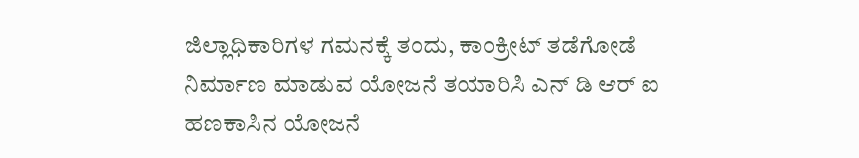ಜಿಲ್ಲಾಧಿಕಾರಿಗಳ ಗಮನಕ್ಕೆ ತಂದು, ಕಾಂಕ್ರೀಟ್ ತಡೆಗೋಡೆ ನಿರ್ಮಾಣ ಮಾಡುವ ಯೋಜನೆ ತಯಾರಿಸಿ ಎನ್ ಡಿ ಆರ್ ಐ ಹಣಕಾಸಿನ ಯೋಜನೆ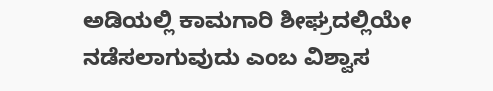ಅಡಿಯಲ್ಲಿ ಕಾಮಗಾರಿ ಶೀಘ್ರದಲ್ಲಿಯೇ ನಡೆಸಲಾಗುವುದು ಎಂಬ ವಿಶ್ವಾಸ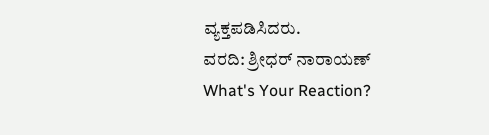ವ್ಯಕ್ತಪಡಿಸಿದರು.
ವರದಿ: ಶ್ರೀಧರ್ ನಾರಾಯಣ್
What's Your Reaction?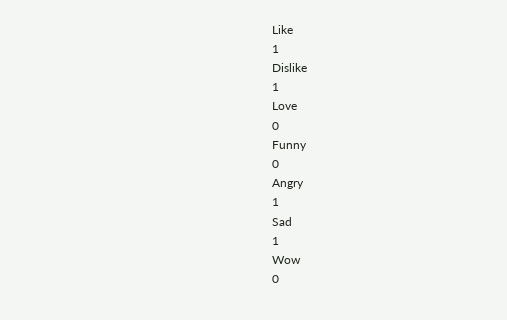Like
1
Dislike
1
Love
0
Funny
0
Angry
1
Sad
1
Wow
0